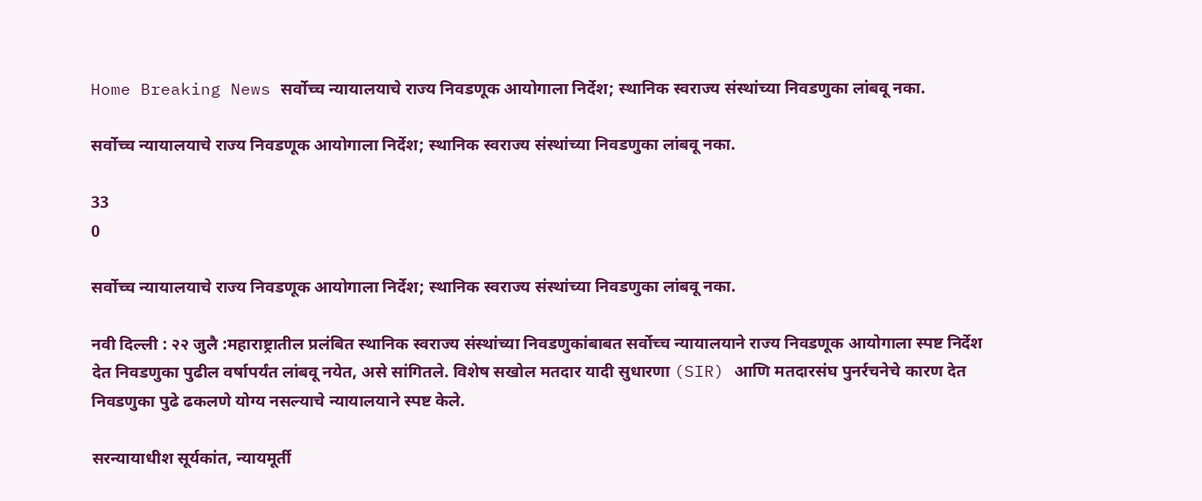Home Breaking News सर्वोच्च न्यायालयाचे राज्य निवडणूक आयोगाला निर्देश; स्थानिक स्वराज्य संस्थांच्या निवडणुका लांबवू नका.

सर्वोच्च न्यायालयाचे राज्य निवडणूक आयोगाला निर्देश; स्थानिक स्वराज्य संस्थांच्या निवडणुका लांबवू नका.

33
0

सर्वोच्च न्यायालयाचे राज्य निवडणूक आयोगाला निर्देश; स्थानिक स्वराज्य संस्थांच्या निवडणुका लांबवू नका.

नवी दिल्ली : २२ जुलै :महाराष्ट्रातील प्रलंबित स्थानिक स्वराज्य संस्थांच्या निवडणुकांबाबत सर्वोच्च न्यायालयाने राज्य निवडणूक आयोगाला स्पष्ट निर्देश देत निवडणुका पुढील वर्षापर्यंत लांबवू नयेत, असे सांगितले. विशेष सखोल मतदार यादी सुधारणा (SIR) आणि मतदारसंघ पुनर्रचनेचे कारण देत निवडणुका पुढे ढकलणे योग्य नसल्याचे न्यायालयाने स्पष्ट केले.

सरन्यायाधीश सूर्यकांत, न्यायमूर्ती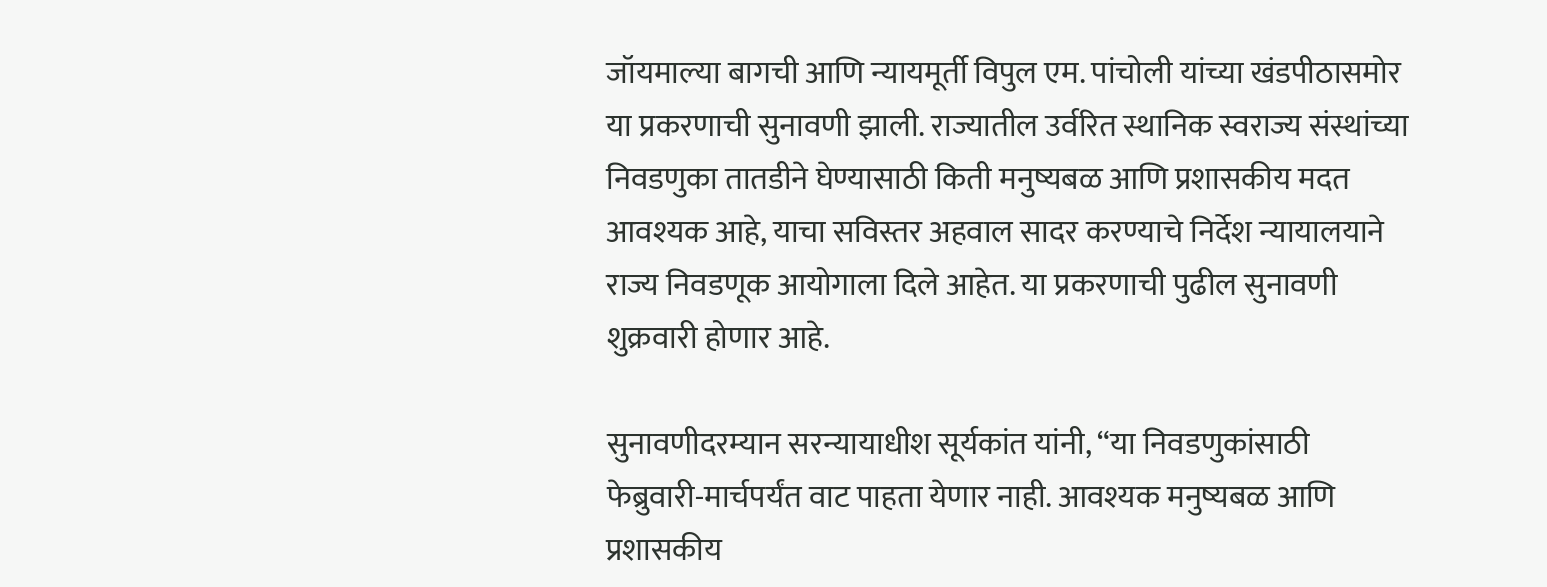जॉयमाल्या बागची आणि न्यायमूर्ती विपुल एम. पांचोली यांच्या खंडपीठासमोर या प्रकरणाची सुनावणी झाली. राज्यातील उर्वरित स्थानिक स्वराज्य संस्थांच्या निवडणुका तातडीने घेण्यासाठी किती मनुष्यबळ आणि प्रशासकीय मदत आवश्यक आहे, याचा सविस्तर अहवाल सादर करण्याचे निर्देश न्यायालयाने राज्य निवडणूक आयोगाला दिले आहेत. या प्रकरणाची पुढील सुनावणी शुक्रवारी होणार आहे.

सुनावणीदरम्यान सरन्यायाधीश सूर्यकांत यांनी, “या निवडणुकांसाठी फेब्रुवारी-मार्चपर्यंत वाट पाहता येणार नाही. आवश्यक मनुष्यबळ आणि प्रशासकीय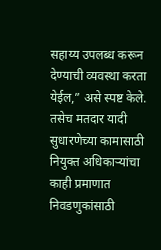सहाय्य उपलब्ध करून देण्याची व्यवस्था करता येईल,” असे स्पष्ट केले. तसेच मतदार यादी सुधारणेच्या कामासाठी नियुक्त अधिकाऱ्यांचा काही प्रमाणात निवडणुकांसाठी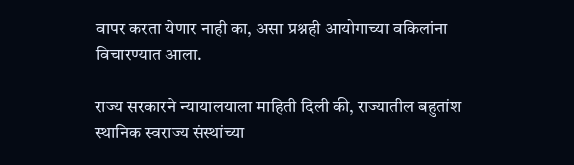वापर करता येणार नाही का, असा प्रश्नही आयोगाच्या वकिलांना विचारण्यात आला.

राज्य सरकारने न्यायालयाला माहिती दिली की, राज्यातील बहुतांश स्थानिक स्वराज्य संस्थांच्या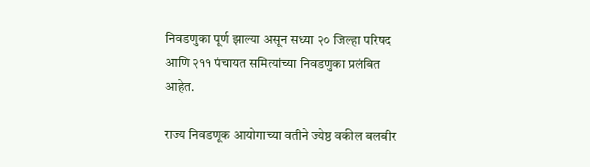निवडणुका पूर्ण झाल्या असून सध्या २० जिल्हा परिषद आणि २११ पंचायत समित्यांच्या निवडणुका प्रलंबित आहेत.

राज्य निवडणूक आयोगाच्या वतीने ज्येष्ठ वकील बलबीर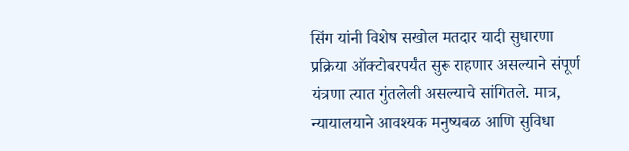सिंग यांनी विशेष सखोल मतदार यादी सुधारणा प्रक्रिया ऑक्टोबरपर्यंत सुरू राहणार असल्याने संपूर्ण यंत्रणा त्यात गुंतलेली असल्याचे सांगितले. मात्र, न्यायालयाने आवश्यक मनुष्यबळ आणि सुविधा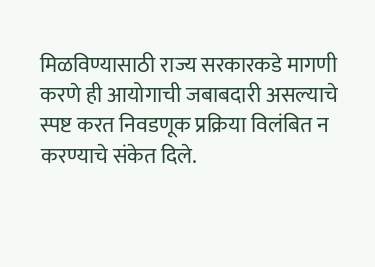मिळविण्यासाठी राज्य सरकारकडे मागणी करणे ही आयोगाची जबाबदारी असल्याचे स्पष्ट करत निवडणूक प्रक्रिया विलंबित न करण्याचे संकेत दिले.